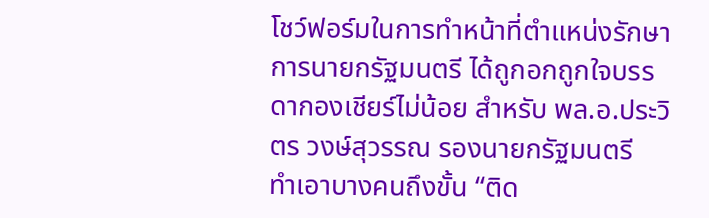โชว์ฟอร์มในการทำหน้าที่ตำแหน่งรักษาการนายกรัฐมนตรี ได้ถูกอกถูกใจบรรดากองเชียร์ไม่น้อย สำหรับ พล.อ.ประวิตร วงษ์สุวรรณ รองนายกรัฐมนตรี
ทำเอาบางคนถึงขั้น “ติด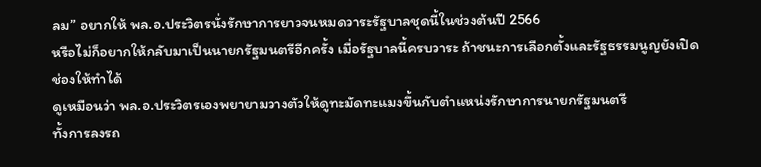ลม” อยากให้ พล.อ.ประวิตรนั่งรักษาการยาวจนหมดวาระรัฐบาลชุดนี้ในช่วงต้นปี 2566
หรือไม่ก็อยากให้กลับมาเป็นนายกรัฐมนตรีอีกครั้ง เมื่อรัฐบาลนี้ครบวาระ ถ้าชนะการเลือกตั้งและรัฐธรรมนูญยังเปิดช่องให้ทำได้
ดูเหมือนว่า พล.อ.ประวิตรเองพยายามวางตัวให้ดูทะมัดทะแมงขึ้นกับตำแหน่งรักษาการนายกรัฐมนตรี
ทั้งการลงรถ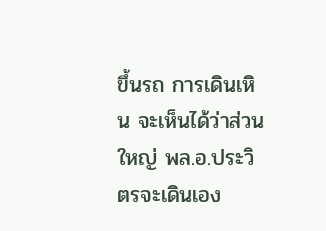ขึ้นรถ การเดินเหิน จะเห็นได้ว่าส่วนใหญ่ พล.อ.ประวิตรจะเดินเอง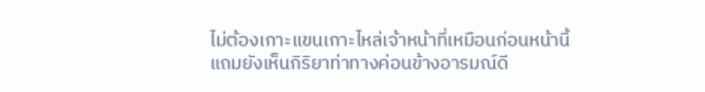ไม่ต้องเกาะแขนเกาะไหล่เจ้าหน้าที่เหมือนก่อนหน้านี้
แถมยังเห็นกิริยาท่าทางค่อนข้างอารมณ์ดี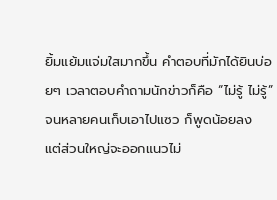ยิ้มแย้มแจ่มใสมากขึ้น คำตอบที่มักได้ยินบ่อยๆ เวลาตอบคำถามนักข่าวก็คือ “ไม่รู้ ไม่รู้” จนหลายคนเก็บเอาไปแซว ก็พูดน้อยลง
แต่ส่วนใหญ่จะออกแนวไม่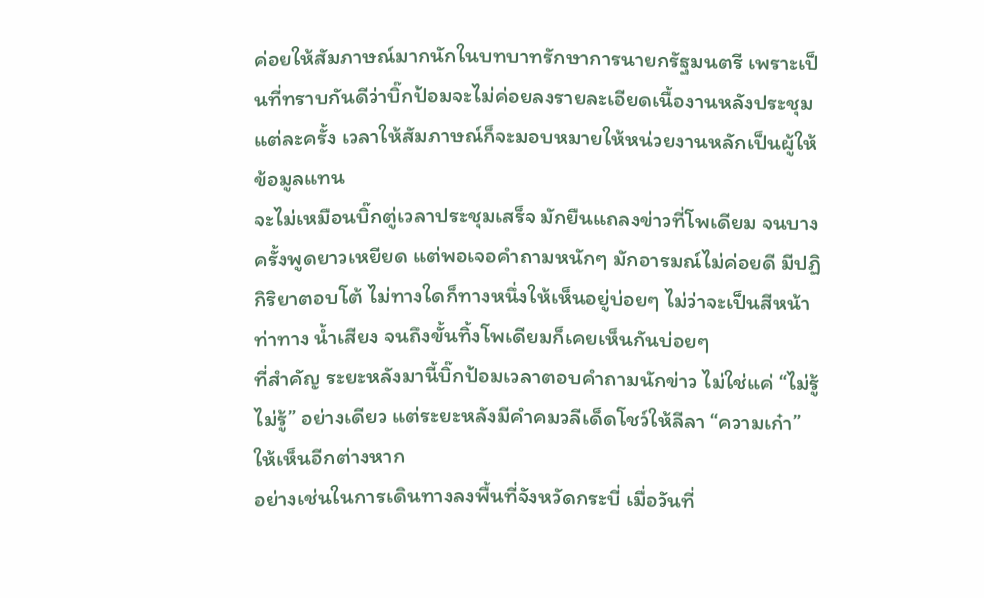ค่อยให้สัมภาษณ์มากนักในบทบาทรักษาการนายกรัฐมนตรี เพราะเป็นที่ทราบกันดีว่าบิ๊กป้อมจะไม่ค่อยลงรายละเอียดเนื้องานหลังประชุมแต่ละครั้ง เวลาให้สัมภาษณ์ก็จะมอบหมายให้หน่วยงานหลักเป็นผู้ให้ข้อมูลแทน
จะไม่เหมือนบิ๊กตู่เวลาประชุมเสร็จ มักยืนแถลงข่าวที่โพเดียม จนบางครั้งพูดยาวเหยียด แต่พอเจอคำถามหนักๆ มักอารมณ์ไม่ค่อยดี มีปฏิกิริยาตอบโต้ ไม่ทางใดก็ทางหนึ่งให้เห็นอยู่บ่อยๆ ไม่ว่าจะเป็นสีหน้า ท่าทาง น้ำเสียง จนถึงขั้นทิ้งโพเดียมก็เคยเห็นกันบ่อยๆ
ที่สำคัญ ระยะหลังมานี้บิ๊กป้อมเวลาตอบคำถามนักข่าว ไม่ใช่แค่ “ไม่รู้ ไม่รู้” อย่างเดียว แต่ระยะหลังมีคำคมวลีเด็ดโชว์ให้ลีลา “ความเก๋า” ให้เห็นอีกต่างหาก
อย่างเช่นในการเดินทางลงพื้นที่จังหวัดกระบี่ เมื่อวันที่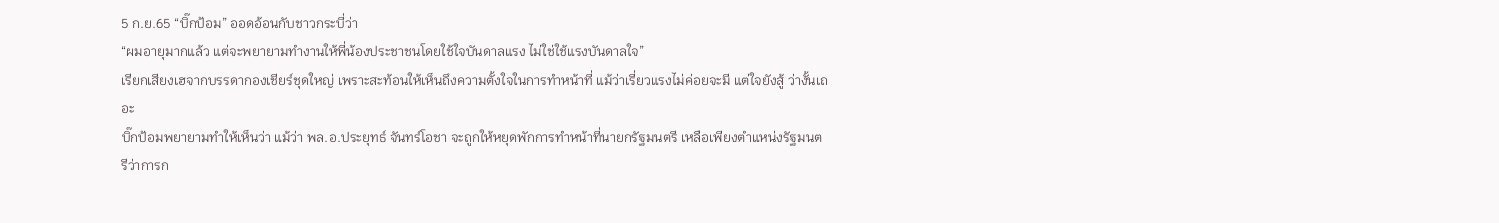5 ก.ย.65 “บิ๊กป้อม” ออดอ้อนกับชาวกระบี่ว่า
“ผมอายุมากแล้ว แต่จะพยายามทำงานให้พี่น้องประชาชนโดยใช้ใจบันดาลแรง ไม่ใช่ใช้แรงบันดาลใจ”
เรียกเสียงเฮจากบรรดากองเชียร์ชุดใหญ่ เพราะสะท้อนให้เห็นถึงความตั้งใจในการทำหน้าที่ แม้ว่าเรี่ยวแรงไม่ค่อยจะมี แต่ใจยังสู้ ว่างั้นเถอะ
บิ๊กป้อมพยายามทำให้เห็นว่า แม้ว่า พล.อ.ประยุทธ์ จันทร์โอชา จะถูกให้หยุดพักการทำหน้าที่นายกรัฐมนตรี เหลือเพียงตำแหน่งรัฐมนตรีว่าการก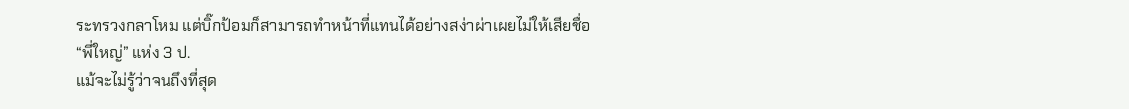ระทรวงกลาโหม แต่บิ๊กป้อมก็สามารถทำหน้าที่แทนได้อย่างสง่าผ่าเผยไม่ให้เสียชื่อ “พี่ใหญ่” แห่ง 3 ป.
แม้จะไม่รู้ว่าจนถึงที่สุด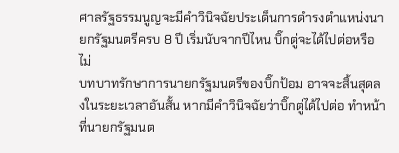ศาลรัฐธรรมนูญจะมีคำวินิจฉัยประเด็นการดำรงตำแหน่งนายกรัฐมนตรีครบ 8 ปี เริ่มนับจากปีไหน บิ๊กตู่จะได้ไปต่อหรือไม่
บทบาทรักษาการนายกรัฐมนตรีของบิ๊กป้อม อาจจะสิ้นสุดลงในระยะเวลาอันสั้น หากมีคำวินิจฉัยว่าบิ๊กตู่ได้ไปต่อ ทำหน้าที่นายกรัฐมนต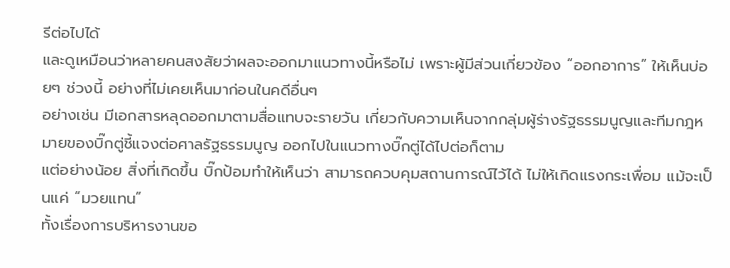รีต่อไปได้
และดูเหมือนว่าหลายคนสงสัยว่าผลจะออกมาแนวทางนี้หรือไม่ เพราะผู้มีส่วนเกี่ยวข้อง “ออกอาการ” ให้เห็นบ่อยๆ ช่วงนี้ อย่างที่ไม่เคยเห็นมาก่อนในคดีอื่นๆ
อย่างเช่น มีเอกสารหลุดออกมาตามสื่อแทบจะรายวัน เกี่ยวกับความเห็นจากกลุ่มผู้ร่างรัฐธรรมนูญและทีมกฎหมายของบิ๊กตู่ชี้แจงต่อศาลรัฐธรรมนูญ ออกไปในแนวทางบิ๊กตู่ได้ไปต่อก็ตาม
แต่อย่างน้อย สิ่งที่เกิดขึ้น บิ๊กป้อมทำให้เห็นว่า สามารถควบคุมสถานการณ์ไว้ได้ ไม่ให้เกิดแรงกระเพื่อม แม้จะเป็นแค่ “มวยแทน”
ทั้งเรื่องการบริหารงานขอ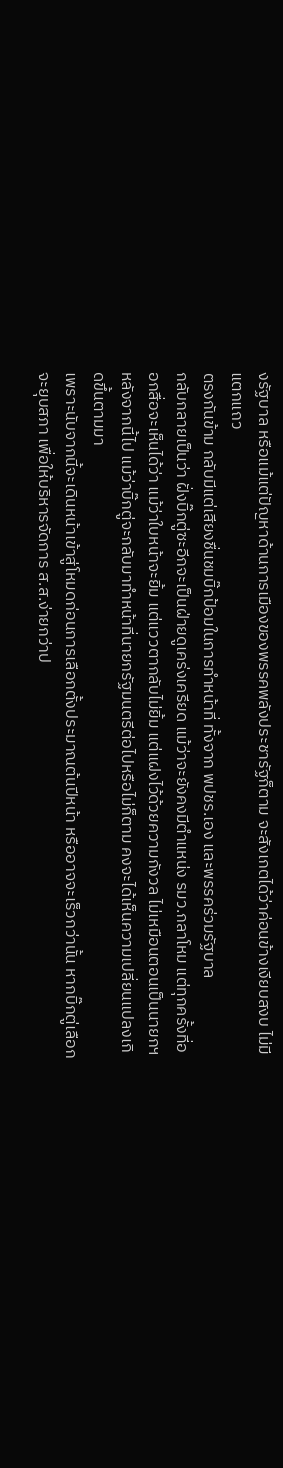งรัฐบาล หรือแม้แต่ปัญหาด้านการเมืองของพรรคพลังประชารัฐก็ตาม จะสังเกตได้ว่าค่อนข้างเงียบสงบ ไม่มีแตกแถว
ตรงกันข้าม กลับมีแต่เสียงชื่นชมบิ๊กป้อมในการทำหน้าที่ ทั้งจาก พปชร.เอง และพรรคร่วมรัฐบาล
กลับกลายเป็นว่า ฝั่งบิ๊กตู่ซะอีกจะเป็นฝ่ายดูเคร่งเครียด แม้ว่าจะยังคงมีตำแหน่ง รมว.กลาโหม แต่ทุกครั้งที่ออกสื่อจะเห็นได้ว่า แม้ว่าใบหน้าจะยิ้ม แต่แววตากลับไม่ยิ้ม แต่แฝงไว้ด้วยความกังวล ไม่เหมือนตอนเป็นนายกฯ
หลังจากนี้ไป แม้ว่าบิ๊กตู่จะกลับมาทำหน้าที่นายกรัฐมนตรีต่อไปหรือไม่ก็ตาม คงจะได้เห็นความเปลี่ยนแปลงเกิดขึ้นตามมา
เพราะนับจากนี้จะเดินหน้าเข้าสู่โหมดก่อนการเลือกตั้งประมาณต้นปีหน้า หรืออาจจะเร็วกว่านั้น หากบิ๊กตู่เลือกจะยุบสภา เพื่อให้บริหารจัดการ ส.ส.ง่ายกว่าป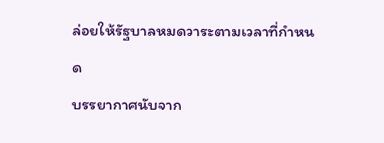ล่อยให้รัฐบาลหมดวาระตามเวลาที่กำหนด
บรรยากาศนับจาก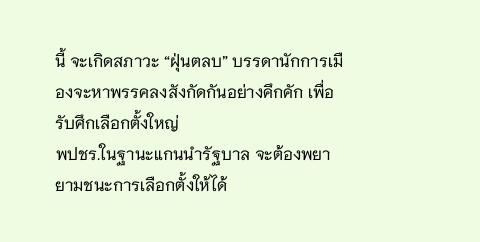นี้ จะเกิดสภาวะ “ฝุ่นตลบ” บรรดานักการเมืองจะหาพรรคลงสังกัดกันอย่างคึกคัก เพื่อรับศึกเลือกตั้งใหญ่
พปชร.ในฐานะแกนนำรัฐบาล จะต้องพยายามชนะการเลือกตั้งให้ได้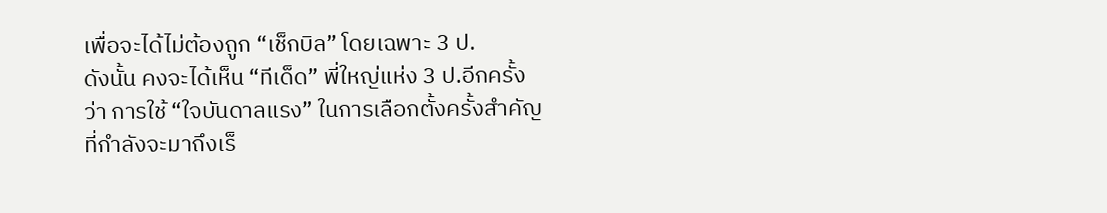เพื่อจะได้ไม่ต้องถูก “เช็กบิล” โดยเฉพาะ 3 ป.
ดังนั้น คงจะได้เห็น “ทีเด็ด” พี่ใหญ่แห่ง 3 ป.อีกครั้งว่า การใช้ “ใจบันดาลแรง” ในการเลือกตั้งครั้งสำคัญที่กำลังจะมาถึงเร็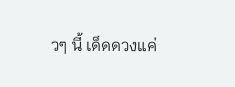วๆ นี้ เด็ดดวงแค่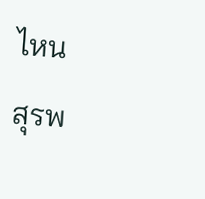ไหน
สุรพ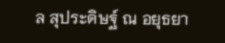ล สุประดิษฐ์ ณ อยุธยา